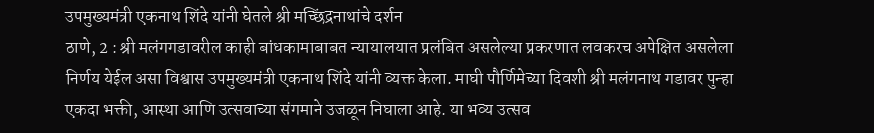उपमुख्यमंत्री एकनाथ शिंदे यांनी घेतले श्री मच्छिंद्रनाथांचे दर्शन
ठाणे, 2 : श्री मलंगगडावरील काही बांधकामाबाबत न्यायालयात प्रलंबित असलेल्या प्रकरणात लवकरच अपेक्षित असलेला निर्णय येईल असा विश्वास उपमुख्यमंत्री एकनाथ शिंदे यांनी व्यक्त केला. माघी पौर्णिमेच्या दिवशी श्री मलंगनाथ गडावर पुन्हा एकदा भक्ती, आस्था आणि उत्सवाच्या संगमाने उजळून निघाला आहे. या भव्य उत्सव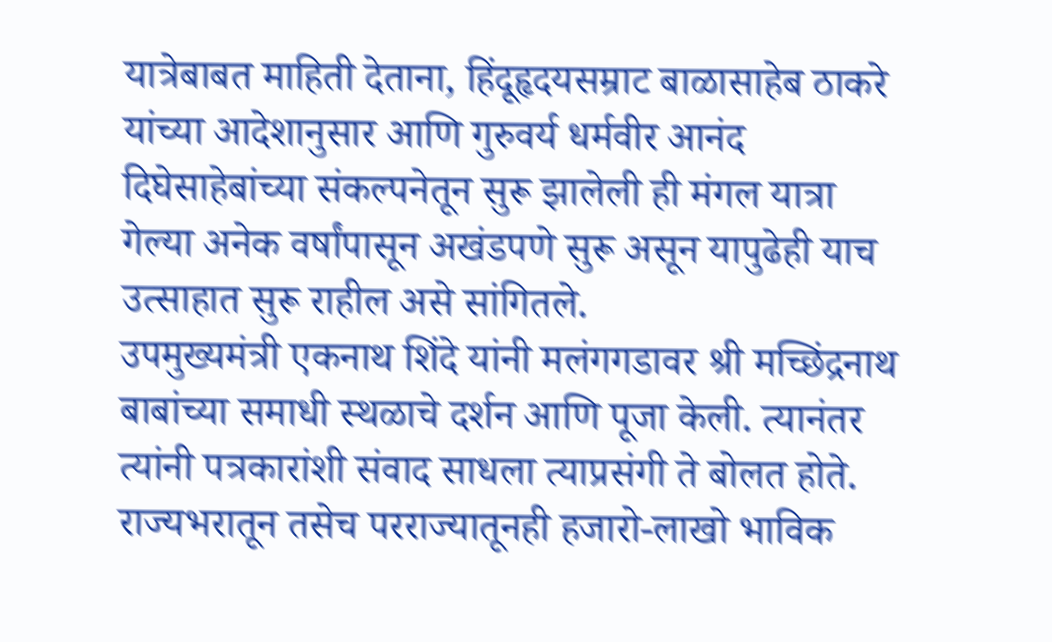यात्रेबाबत माहिती देताना, हिंदूहृदयसम्राट बाळासाहेब ठाकरे यांच्या आदेशानुसार आणि गुरुवर्य धर्मवीर आनंद दिघेसाहेबांच्या संकल्पनेतून सुरू झालेली ही मंगल यात्रा गेल्या अनेक वर्षांपासून अखंडपणे सुरू असून यापुढेही याच उत्साहात सुरू राहील असे सांगितले.
उपमुख्यमंत्री एकनाथ शिंदे यांनी मलंगगडावर श्री मच्छिंद्रनाथ बाबांच्या समाधी स्थळाचे दर्शन आणि पूजा केली. त्यानंतर त्यांनी पत्रकारांशी संवाद साधला त्याप्रसंगी ते बोलत होते.
राज्यभरातून तसेच परराज्यातूनही हजारो-लाखो भाविक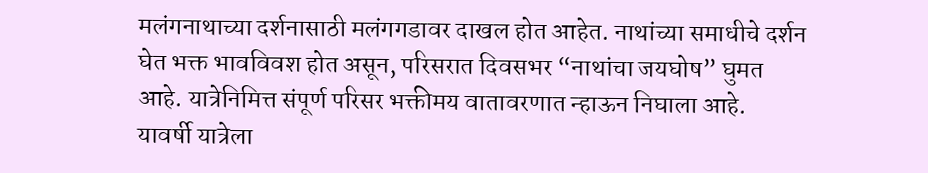मलंगनाथाच्या दर्शनासाठी मलंगगडावर दाखल होत आहेत. नाथांच्या समाधीचे दर्शन घेत भक्त भावविवश होत असून, परिसरात दिवसभर “नाथांचा जयघोष” घुमत आहे. यात्रेनिमित्त संपूर्ण परिसर भक्तीमय वातावरणात न्हाऊन निघाला आहे.
यावर्षी यात्रेला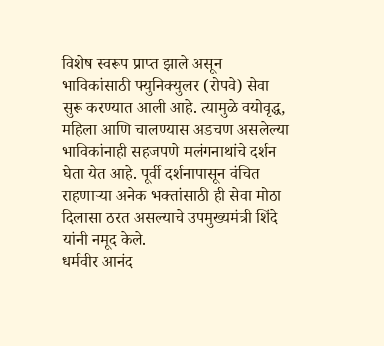विशेष स्वरूप प्राप्त झाले असून भाविकांसाठी फ्युनिक्युलर (रोपवे) सेवा सुरू करण्यात आली आहे. त्यामुळे वयोवृद्ध, महिला आणि चालण्यास अडचण असलेल्या भाविकांनाही सहजपणे मलंगनाथांचे दर्शन घेता येत आहे. पूर्वी दर्शनापासून वंचित राहणाऱ्या अनेक भक्तांसाठी ही सेवा मोठा दिलासा ठरत असल्याचे उपमुख्यमंत्री शिंदे यांनी नमूद केले.
धर्मवीर आनंद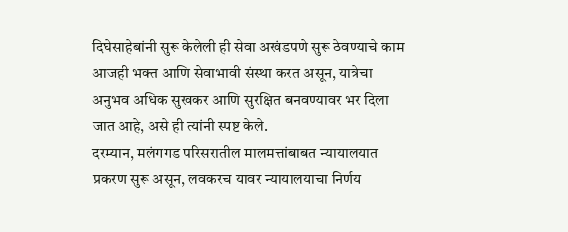दिघेसाहेबांनी सुरू केलेली ही सेवा अखंडपणे सुरू ठेवण्याचे काम आजही भक्त आणि सेवाभावी संस्था करत असून, यात्रेचा अनुभव अधिक सुखकर आणि सुरक्षित बनवण्यावर भर दिला जात आहे, असे ही त्यांनी स्पष्ट केले.
दरम्यान, मलंगगड परिसरातील मालमत्तांबाबत न्यायालयात प्रकरण सुरू असून, लवकरच यावर न्यायालयाचा निर्णय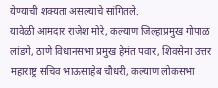येण्याची शक्यता असल्याचे सांगितले.
यावेळी आमदार राजेश मोरे, कल्याण जिल्हाप्रमुख गोपाळ लांडगे, ठाणे विधानसभा प्रमुख हेमंत पवार, शिवसेना उत्तर महाराष्ट्र सचिव भाऊसाहेब चौधरी, कल्याण लोकसभा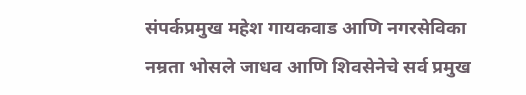संपर्कप्रमुख महेश गायकवाड आणि नगरसेविका नम्रता भोसले जाधव आणि शिवसेनेचे सर्व प्रमुख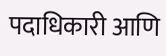पदाधिकारी आणि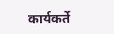कार्यकर्ते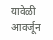यावेळी आवर्जून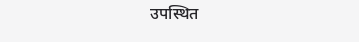उपस्थित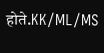होते.KK/ML/MS